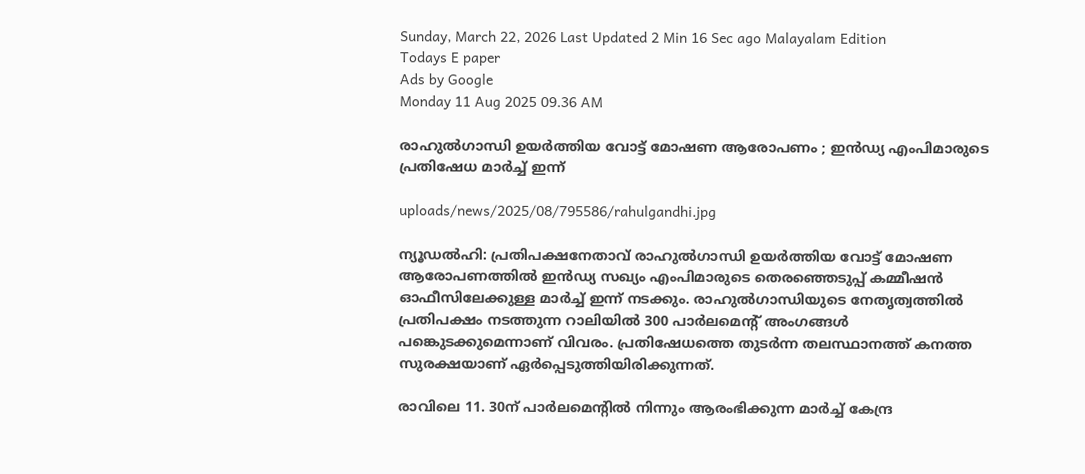Sunday, March 22, 2026 Last Updated 2 Min 16 Sec ago Malayalam Edition
Todays E paper
Ads by Google
Monday 11 Aug 2025 09.36 AM

രാഹുല്‍ഗാന്ധി ഉയര്‍ത്തിയ വോട്ട് മോഷണ ആരോപണം ; ഇന്‍ഡ്യ എംപിമാരുടെ പ്രതിഷേധ മാര്‍ച്ച് ഇന്ന്

uploads/news/2025/08/795586/rahulgandhi.jpg

ന്യൂഡല്‍ഹി: പ്രതിപക്ഷനേതാവ് രാഹുല്‍ഗാന്ധി ഉയര്‍ത്തിയ വോട്ട് മോഷണ ആരോപണത്തില്‍ ഇന്‍ഡ്യ സഖ്യം എംപിമാരുടെ തെരഞ്ഞെടുപ്പ് കമ്മീഷന്‍ ഓഫീസിലേക്കുള്ള മാര്‍ച്ച് ഇന്ന് നടക്കും. രാഹുല്‍ഗാന്ധിയുടെ നേതൃത്വത്തില്‍ പ്രതിപക്ഷം നടത്തുന്ന റാലിയില്‍ 300 പാര്‍ലമെന്റ് അംഗങ്ങള്‍ പങ്കെുടക്കുമെന്നാണ് വിവരം. പ്രതിഷേധത്തെ തുടര്‍ന്ന തലസ്ഥാനത്ത് കനത്ത സുരക്ഷയാണ് ഏര്‍പ്പെടുത്തിയിരിക്കുന്നത്.

രാവിലെ 11. 30ന് പാര്‍ലമെന്റില്‍ നിന്നും ആരംഭിക്കുന്ന മാര്‍ച്ച് കേന്ദ്ര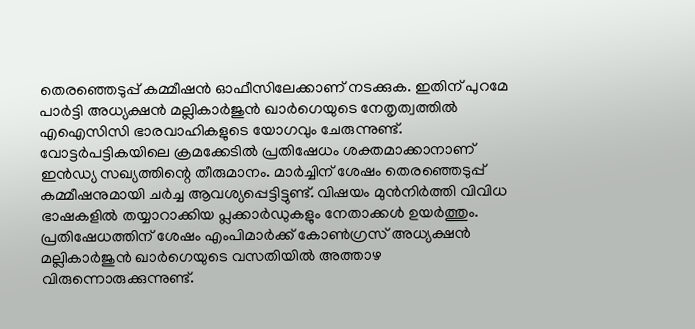തെരഞ്ഞെടുപ്പ് കമ്മീഷന്‍ ഓഫീസിലേക്കാണ് നടക്കുക. ഇതിന് പുറമേ പാര്‍ട്ടി അധ്യക്ഷന്‍ മല്ലികാര്‍ജുന്‍ ഖാര്‍ഗെയുടെ നേതൃത്വത്തില്‍ എഐസിസി ഭാരവാഹികളുടെ യോഗവും ചേരുന്നുണ്ട്. വോട്ടര്‍പട്ടികയിലെ ക്രമക്കേടില്‍ പ്രതിഷേധം ശക്തമാക്കാനാണ് ഇന്‍ഡ്യ സഖ്യത്തിന്റെ തീരുമാനം. മാര്‍ച്ചിന് ശേഷം തെരഞ്ഞെടുപ്പ് കമ്മീഷനുമായി ചര്‍ച്ച ആവശ്യപ്പെട്ടിട്ടുണ്ട്. വിഷയം മുന്‍നിര്‍ത്തി വിവിധ ഭാഷകളില്‍ തയ്യാറാക്കിയ പ്ലക്കാര്‍ഡുകളും നേതാക്കള്‍ ഉയര്‍ത്തും. പ്രതിഷേധത്തിന് ശേഷം എംപിമാര്‍ക്ക് കോണ്‍ഗ്രസ് അധ്യക്ഷന്‍ മല്ലികാര്‍ജുന്‍ ഖാര്‍ഗെയുടെ വസതിയില്‍ അത്താഴ വിരുന്നൊരുക്കുന്നുണ്ട്.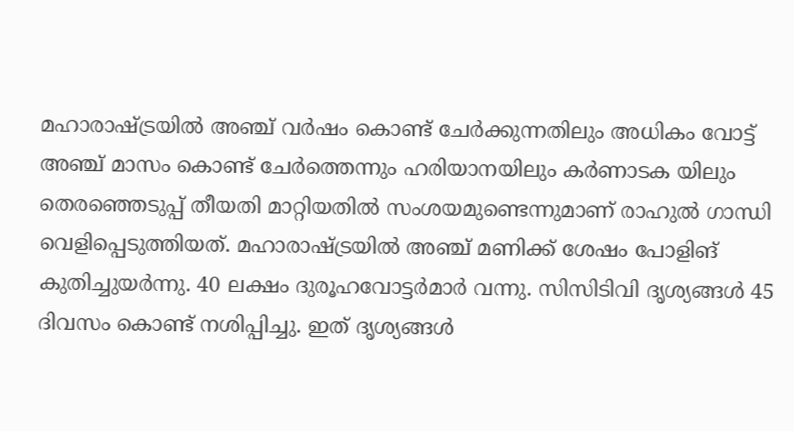മഹാരാഷ്ട്രയില്‍ അഞ്ച് വര്‍ഷം കൊണ്ട് ചേര്‍ക്കുന്നതിലും അധികം വോട്ട് അഞ്ച് മാസം കൊണ്ട് ചേര്‍ത്തെന്നും ഹരിയാനയിലും കര്‍ണാടക യിലും തെരഞ്ഞെടുപ്പ് തീയതി മാറ്റിയതില്‍ സംശയമുണ്ടെന്നുമാണ് രാഹുല്‍ ഗാന്ധി വെളിപ്പെടുത്തിയത്. മഹാരാഷ്ട്രയില്‍ അഞ്ച് മണിക്ക് ശേഷം പോളിങ് കുതിച്ചുയര്‍ന്നു. 40 ലക്ഷം ദുരൂഹവോട്ടര്‍മാര്‍ വന്നു. സിസിടിവി ദൃശ്യങ്ങള്‍ 45 ദിവസം കൊണ്ട് നശിപ്പിച്ചു. ഇത് ദൃശ്യങ്ങള്‍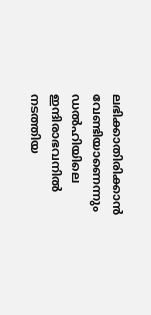ലഭിക്കാതിരിക്കാന്‍ വേണ്ടിയാണെന്നും ഡല്‍ഹിയിലെ ഇന്ദിരാഭവനില്‍ നടത്തിയ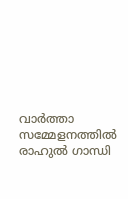വാര്‍ത്താ സമ്മേളനത്തില്‍ രാഹുല്‍ ഗാന്ധി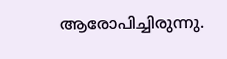ആരോപിച്ചിരുന്നു.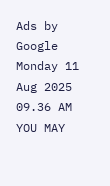Ads by Google
Monday 11 Aug 2025 09.36 AM
YOU MAY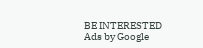BE INTERESTED
Ads by Google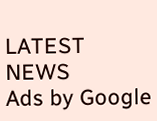LATEST NEWS
Ads by Google